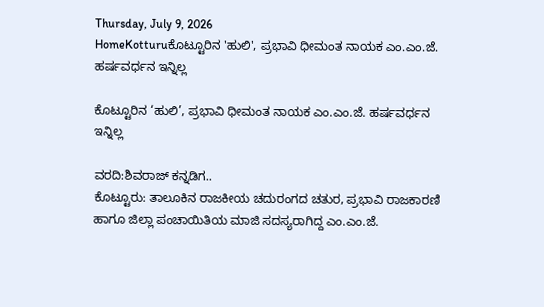Thursday, July 9, 2026
HomeKotturuಕೊಟ್ಟೂರಿನ 'ಹುಲಿ', ಪ್ರಭಾವಿ ಧೀಮಂತ ನಾಯಕ ಎಂ.ಎಂ.ಜೆ. ಹರ್ಷವರ್ಧನ ಇನ್ನಿಲ್ಲ

ಕೊಟ್ಟೂರಿನ ‘ಹುಲಿ’, ಪ್ರಭಾವಿ ಧೀಮಂತ ನಾಯಕ ಎಂ.ಎಂ.ಜೆ. ಹರ್ಷವರ್ಧನ ಇನ್ನಿಲ್ಲ

ವರದಿ:ಶಿವರಾಜ್ ಕನ್ನಡಿಗ..
ಕೊಟ್ಟೂರು: ತಾಲೂಕಿನ ರಾಜಕೀಯ ಚದುರಂಗದ ಚತುರ, ಪ್ರಭಾವಿ ರಾಜಕಾರಣಿ ಹಾಗೂ ಜಿಲ್ಲಾ ಪಂಚಾಯಿತಿಯ ಮಾಜಿ ಸದಸ್ಯರಾಗಿದ್ದ ಎಂ.ಎಂ.ಜೆ.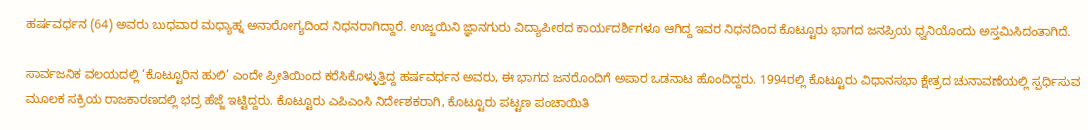ಹರ್ಷವರ್ಧನ (64) ಅವರು ಬುಧವಾರ ಮಧ್ಯಾಹ್ನ ಅನಾರೋಗ್ಯದಿಂದ ನಿಧನರಾಗಿದ್ದಾರೆ. ಉಜ್ಜಯಿನಿ ಜ್ಞಾನಗುರು ವಿದ್ಯಾಪೀಠದ ಕಾರ್ಯದರ್ಶಿಗಳೂ ಆಗಿದ್ದ ಇವರ ನಿಧನದಿಂದ ಕೊಟ್ಟೂರು ಭಾಗದ ಜನಪ್ರಿಯ ಧ್ವನಿಯೊಂದು ಅಸ್ತಮಿಸಿದಂತಾಗಿದೆ.

ಸಾರ್ವಜನಿಕ ವಲಯದಲ್ಲಿ ‘ಕೊಟ್ಟೂರಿನ ಹುಲಿ’ ಎಂದೇ ಪ್ರೀತಿಯಿಂದ ಕರೆಸಿಕೊಳ್ಳುತ್ತಿದ್ದ ಹರ್ಷವರ್ಧನ ಅವರು, ಈ ಭಾಗದ ಜನರೊಂದಿಗೆ ಅಪಾರ ಒಡನಾಟ ಹೊಂದಿದ್ದರು. 1994ರಲ್ಲಿ ಕೊಟ್ಟೂರು ವಿಧಾನಸಭಾ ಕ್ಷೇತ್ರದ ಚುನಾವಣೆಯಲ್ಲಿ ಸ್ಪರ್ಧಿಸುವ ಮೂಲಕ ಸಕ್ರಿಯ ರಾಜಕಾರಣದಲ್ಲಿ ಭದ್ರ ಹೆಜ್ಜೆ ಇಟ್ಟಿದ್ದರು. ಕೊಟ್ಟೂರು ಎಪಿಎಂಸಿ ನಿರ್ದೇಶಕರಾಗಿ, ಕೊಟ್ಟೂರು ಪಟ್ಟಣ ಪಂಚಾಯಿತಿ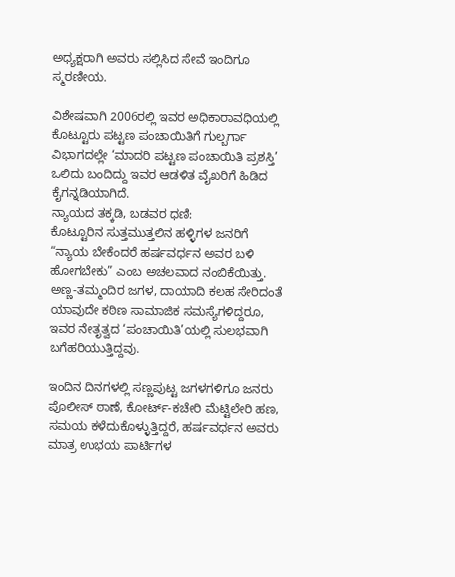ಅಧ್ಯಕ್ಷರಾಗಿ ಅವರು ಸಲ್ಲಿಸಿದ ಸೇವೆ ಇಂದಿಗೂ ಸ್ಮರಣೀಯ.

ವಿಶೇಷವಾಗಿ 2006ರಲ್ಲಿ ಇವರ ಅಧಿಕಾರಾವಧಿಯಲ್ಲಿ ಕೊಟ್ಟೂರು ಪಟ್ಟಣ ಪಂಚಾಯಿತಿಗೆ ಗುಲ್ಬರ್ಗಾ ವಿಭಾಗದಲ್ಲೇ ‘ಮಾದರಿ ಪಟ್ಟಣ ಪಂಚಾಯಿತಿ ಪ್ರಶಸ್ತಿ’ ಒಲಿದು ಬಂದಿದ್ದು ಇವರ ಆಡಳಿತ ವೈಖರಿಗೆ ಹಿಡಿದ ಕೈಗನ್ನಡಿಯಾಗಿದೆ.
ನ್ಯಾಯದ ತಕ್ಕಡಿ, ಬಡವರ ಧಣಿ:
ಕೊಟ್ಟೂರಿನ ಸುತ್ತಮುತ್ತಲಿನ ಹಳ್ಳಿಗಳ ಜನರಿಗೆ “ನ್ಯಾಯ ಬೇಕೆಂದರೆ ಹರ್ಷವರ್ಧನ ಅವರ ಬಳಿ ಹೋಗಬೇಕು” ಎಂಬ ಅಚಲವಾದ ನಂಬಿಕೆಯಿತ್ತು. ಅಣ್ಣ-ತಮ್ಮಂದಿರ ಜಗಳ, ದಾಯಾದಿ ಕಲಹ ಸೇರಿದಂತೆ ಯಾವುದೇ ಕಠಿಣ ಸಾಮಾಜಿಕ ಸಮಸ್ಯೆಗಳಿದ್ದರೂ, ಇವರ ನೇತೃತ್ವದ ‘ಪಂಚಾಯಿತಿ’ಯಲ್ಲಿ ಸುಲಭವಾಗಿ ಬಗೆಹರಿಯುತ್ತಿದ್ದವು.

ಇಂದಿನ ದಿನಗಳಲ್ಲಿ ಸಣ್ಣಪುಟ್ಟ ಜಗಳಗಳಿಗೂ ಜನರು ಪೊಲೀಸ್ ಠಾಣೆ, ಕೋರ್ಟ್-ಕಚೇರಿ ಮೆಟ್ಟಿಲೇರಿ ಹಣ, ಸಮಯ ಕಳೆದುಕೊಳ್ಳುತ್ತಿದ್ದರೆ, ಹರ್ಷವರ್ಧನ ಅವರು ಮಾತ್ರ ಉಭಯ ಪಾರ್ಟಿಗಳ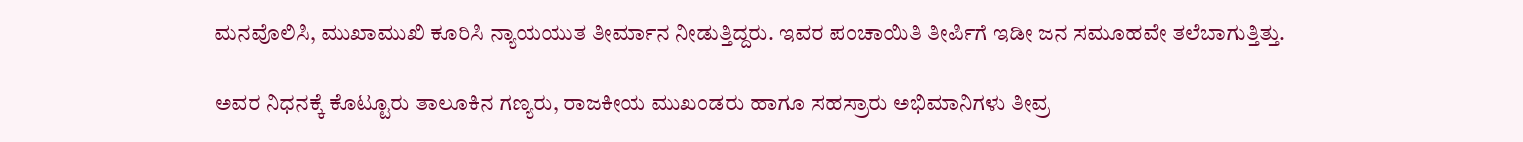ಮನವೊಲಿಸಿ, ಮುಖಾಮುಖಿ ಕೂರಿಸಿ ನ್ಯಾಯಯುತ ತೀರ್ಮಾನ ನೀಡುತ್ತಿದ್ದರು. ಇವರ ಪಂಚಾಯಿತಿ ತೀರ್ಪಿಗೆ ಇಡೀ ಜನ ಸಮೂಹವೇ ತಲೆಬಾಗುತ್ತಿತ್ತು.

ಅವರ ನಿಧನಕ್ಕೆ ಕೊಟ್ಟೂರು ತಾಲೂಕಿನ ಗಣ್ಯರು, ರಾಜಕೀಯ ಮುಖಂಡರು ಹಾಗೂ ಸಹಸ್ರಾರು ಅಭಿಮಾನಿಗಳು ತೀವ್ರ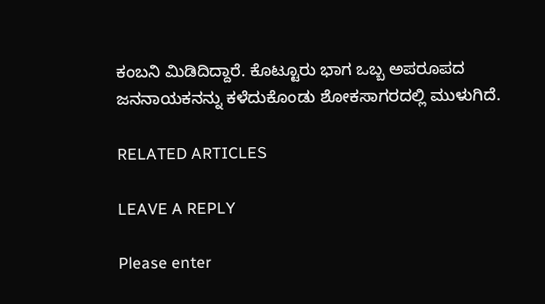ಕಂಬನಿ ಮಿಡಿದಿದ್ದಾರೆ. ಕೊಟ್ಟೂರು ಭಾಗ ಒಬ್ಬ ಅಪರೂಪದ ಜನನಾಯಕನನ್ನು ಕಳೆದುಕೊಂಡು ಶೋಕಸಾಗರದಲ್ಲಿ ಮುಳುಗಿದೆ.

RELATED ARTICLES

LEAVE A REPLY

Please enter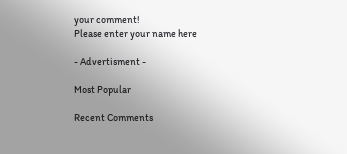your comment!
Please enter your name here

- Advertisment -

Most Popular

Recent Comments